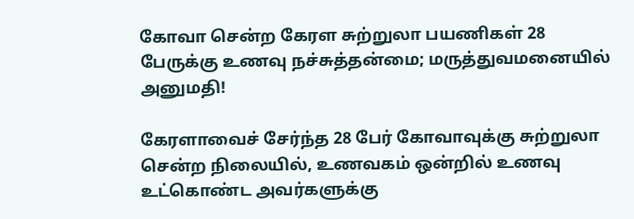கோவா சென்ற கேரள சுற்றுலா பயணிகள் 28 பேருக்கு உணவு நச்சுத்தன்மை; மருத்துவமனையில் அனுமதி!

கேரளாவைச் சேர்ந்த 28 பேர் கோவாவுக்கு சுற்றுலா சென்ற நிலையில், உணவகம் ஒன்றில் உணவு உட்கொண்ட அவர்களுக்கு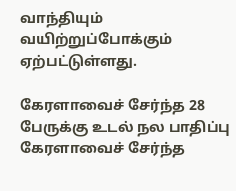வாந்தியும் வயிற்றுப்போக்கும் ஏற்பட்டுள்ளது.

கேரளாவைச் சேர்ந்த 28 பேருக்கு உடல் நல பாதிப்பு
கேரளாவைச் சேர்ந்த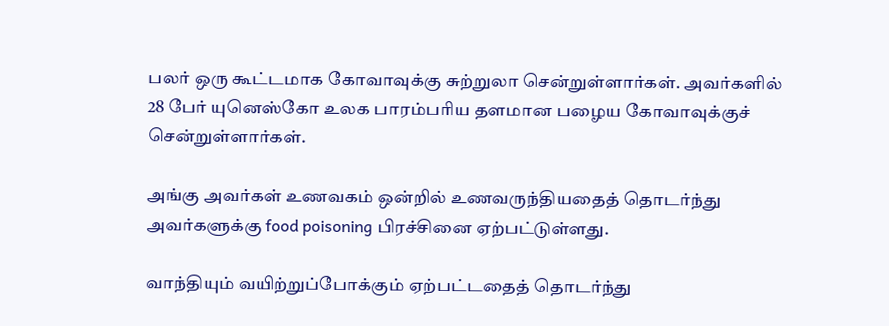பலர் ஒரு கூட்டமாக கோவாவுக்கு சுற்றுலா சென்றுள்ளார்கள். அவர்களில் 28 பேர் யுனெஸ்கோ உலக பாரம்பரிய தளமான பழைய கோவாவுக்குச் சென்றுள்ளார்கள்.

அங்கு அவர்கள் உணவகம் ஒன்றில் உணவருந்தியதைத் தொடர்ந்து அவர்களுக்கு food poisoning பிரச்சினை ஏற்பட்டுள்ளது.

வாந்தியும் வயிற்றுப்போக்கும் ஏற்பட்டதைத் தொடர்ந்து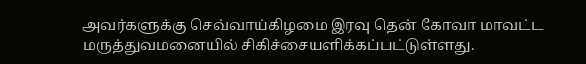அவர்களுக்கு செவ்வாய்கிழமை இரவு தென் கோவா மாவட்ட மருத்துவமனையில் சிகிச்சையளிக்கப்பட்டுள்ளது.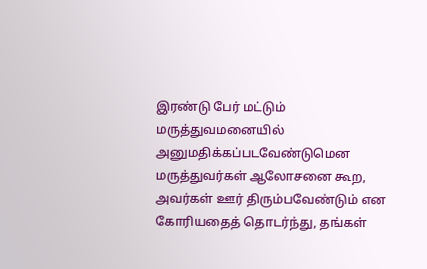இரண்டு பேர் மட்டும் மருத்துவமனையில் அனுமதிக்கப்படவேண்டுமென மருத்துவர்கள் ஆலோசனை கூற, அவர்கள் ஊர் திரும்பவேண்டும் என கோரியதைத் தொடர்ந்து, தங்கள்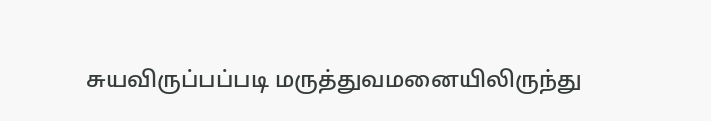சுயவிருப்பப்படி மருத்துவமனையிலிருந்து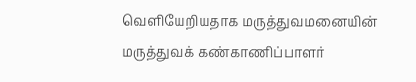வெளியேறியதாக மருத்துவமனையின் மருத்துவக் கண்காணிப்பாளர்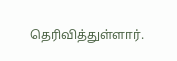தெரிவித்துள்ளார்.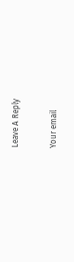Leave A Reply

Your email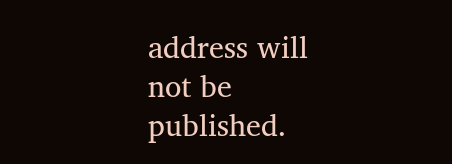address will not be published.